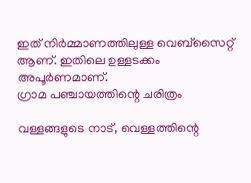ഇത് നിർമ്മാണത്തിലുള്ള വെബ്സൈറ്റ് ആണ്. ഇതിലെ ഉള്ളടക്കം അപൂർണമാണ്.
ഗ്രാമ പഞ്ചായത്തിന്റെ ചരിത്രം

വള്ളങ്ങളുടെ നാട്, വെള്ളത്തിന്റെ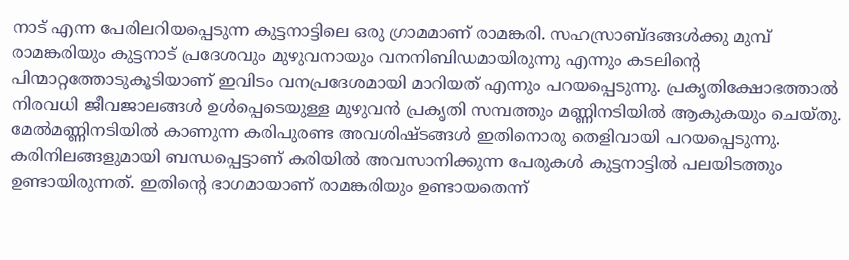നാട് എന്ന പേരിലറിയപ്പെടുന്ന കുട്ടനാട്ടിലെ ഒരു ഗ്രാമമാണ് രാമങ്കരി. സഹസ്രാബ്ദങ്ങള്‍ക്കു മുമ്പ് രാമങ്കരിയും കുട്ടനാട് പ്രദേശവും മുഴുവനായും വനനിബിഡമായിരുന്നു എന്നും കടലിന്റെ പിന്മാറ്റത്തോടുകൂടിയാണ് ഇവിടം വനപ്രദേശമായി മാറിയത് എന്നും പറയപ്പെടുന്നു. പ്രകൃതിക്ഷോഭത്താല്‍ നിരവധി ജീവജാലങ്ങള്‍ ഉള്‍പ്പെടെയുള്ള മുഴുവന്‍ പ്രകൃതി സമ്പത്തും മണ്ണിനടിയില്‍ ആകുകയും ചെയ്തു. മേല്‍മണ്ണിനടിയില്‍ കാണുന്ന കരിപുരണ്ട അവശിഷ്ടങ്ങള്‍ ഇതിനൊരു തെളിവായി പറയപ്പെടുന്നു. കരിനിലങ്ങളുമായി ബന്ധപ്പെട്ടാണ് കരിയില്‍ അവസാനിക്കുന്ന പേരുകള്‍ കുട്ടനാട്ടില്‍ പലയിടത്തും ഉണ്ടായിരുന്നത്. ഇതിന്റെ ഭാഗമായാണ് രാമങ്കരിയും ഉണ്ടായതെന്ന്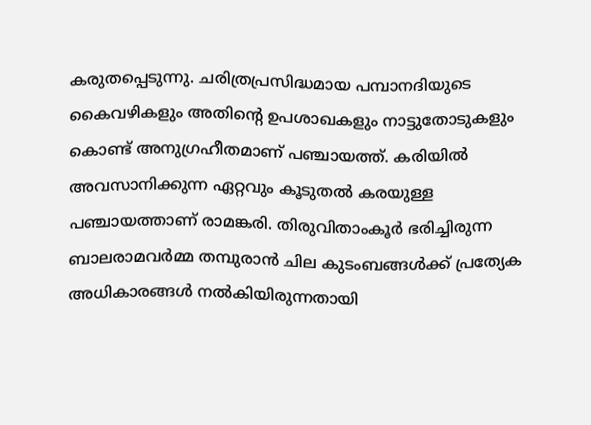കരുതപ്പെടുന്നു. ചരിത്രപ്രസിദ്ധമായ പമ്പാനദിയുടെ കൈവഴികളും അതിന്റെ ഉപശാഖകളും നാട്ടുതോടുകളും കൊണ്ട് അനുഗ്രഹീതമാണ് പഞ്ചായത്ത്. കരിയില്‍ അവസാനിക്കുന്ന ഏറ്റവും കൂടുതല്‍ കരയുള്ള പഞ്ചായത്താണ് രാമങ്കരി. തിരുവിതാംകൂര്‍ ഭരിച്ചിരുന്ന ബാലരാമവര്‍മ്മ തമ്പുരാന്‍ ചില കുടംബങ്ങള്‍ക്ക് പ്രത്യേക അധികാരങ്ങള്‍ നല്‍കിയിരുന്നതായി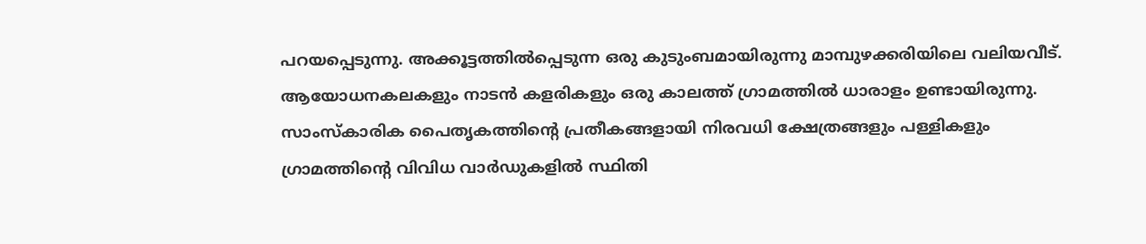പറയപ്പെടുന്നു. അക്കൂട്ടത്തില്‍പ്പെടുന്ന ഒരു കുടുംബമായിരുന്നു മാമ്പുഴക്കരിയിലെ വലിയവീട്.  ആയോധനകലകളും നാടന്‍ കളരികളും ഒരു കാലത്ത് ഗ്രാമത്തില്‍ ധാരാളം ഉണ്ടായിരുന്നു. സാംസ്കാരിക പൈതൃകത്തിന്റെ പ്രതീകങ്ങളായി നിരവധി ക്ഷേത്രങ്ങളും പള്ളികളും ഗ്രാമത്തിന്റെ വിവിധ വാര്‍ഡുകളില്‍ സ്ഥിതി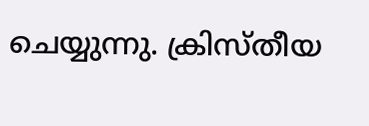ചെയ്യുന്നു. ക്രിസ്തീയ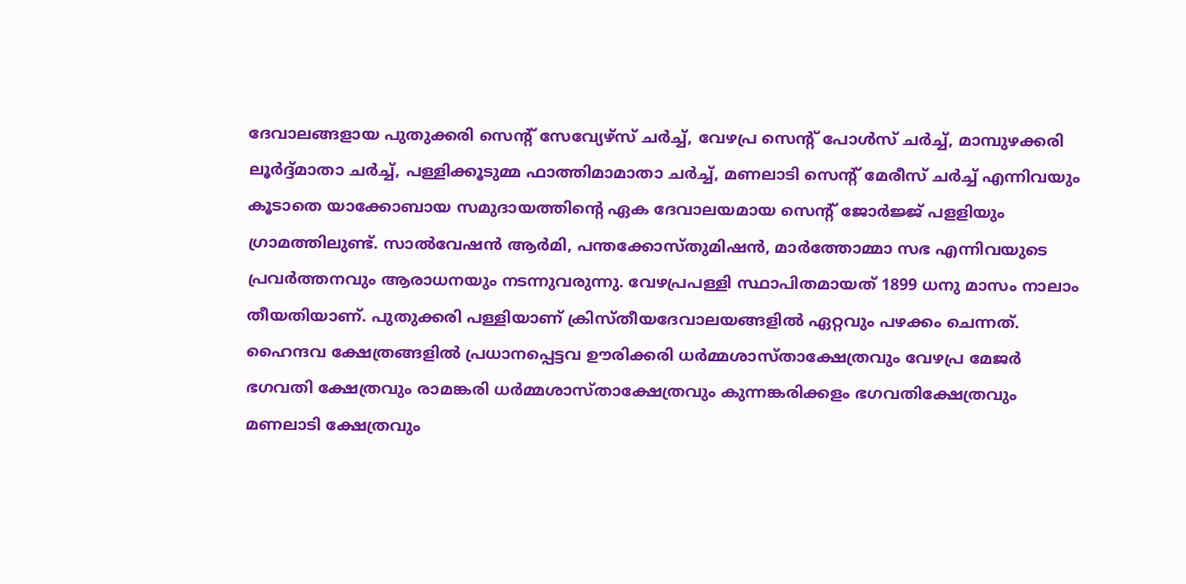ദേവാലങ്ങളായ പുതുക്കരി സെന്റ് സേവ്യേഴ്സ് ചര്‍ച്ച്, വേഴപ്ര സെന്റ് പോള്‍സ് ചര്‍ച്ച്, മാമ്പുഴക്കരി ലൂര്‍ദ്ദ്മാതാ ചര്‍ച്ച്, പള്ളിക്കൂടുമ്മ ഫാത്തിമാമാതാ ചര്‍ച്ച്, മണലാടി സെന്റ് മേരീസ് ചര്‍ച്ച് എന്നിവയും കൂടാതെ യാക്കോബായ സമുദായത്തിന്റെ ഏക ദേവാലയമായ സെന്റ് ജോര്‍ജ്ജ് പളളിയും ഗ്രാമത്തിലുണ്ട്. സാല്‍വേഷന്‍ ആര്‍മി, പന്തക്കോസ്തുമിഷന്‍, മാര്‍ത്തോമ്മാ സഭ എന്നിവയുടെ പ്രവര്‍ത്തനവും ആരാധനയും നടന്നുവരുന്നു. വേഴപ്രപള്ളി സ്ഥാപിതമായത് 1899 ധനു മാസം നാലാം തീയതിയാണ്. പുതുക്കരി പള്ളിയാണ് ക്രിസ്തീയദേവാലയങ്ങളില്‍ ഏറ്റവും പഴക്കം ചെന്നത്. ഹൈന്ദവ ക്ഷേത്രങ്ങളില്‍ പ്രധാനപ്പെട്ടവ ഊരിക്കരി ധര്‍മ്മശാസ്താക്ഷേത്രവും വേഴപ്ര മേജര്‍ ഭഗവതി ക്ഷേത്രവും രാമങ്കരി ധര്‍മ്മശാസ്താക്ഷേത്രവും കുന്നങ്കരിക്കളം ഭഗവതിക്ഷേത്രവും മണലാടി ക്ഷേത്രവും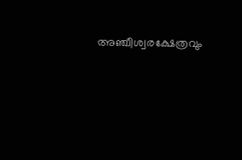അഞ്ചീശ്വരക്ഷേത്രവും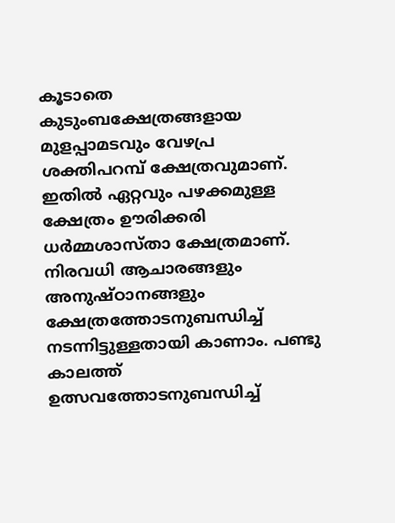കൂടാതെ കുടുംബക്ഷേത്രങ്ങളായ മുളപ്പാമടവും വേഴപ്ര ശക്തിപറമ്പ് ക്ഷേത്രവുമാണ്. ഇതില്‍ ഏറ്റവും പഴക്കമുള്ള ക്ഷേത്രം ഊരിക്കരി ധര്‍മ്മശാസ്താ ക്ഷേത്രമാണ്. നിരവധി ആചാരങ്ങളും അനുഷ്ഠാനങ്ങളും ക്ഷേത്രത്തോടനുബന്ധിച്ച് നടന്നിട്ടുള്ളതായി കാണാം. പണ്ടു കാലത്ത് ഉത്സവത്തോടനുബന്ധിച്ച്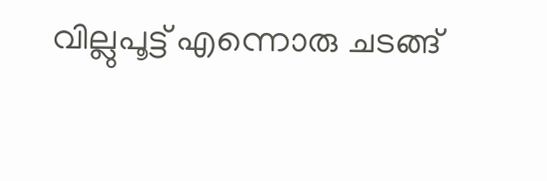വില്ലുപൂട്ട് എന്നൊരു ചടങ്ങ്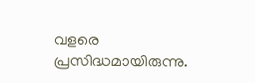വളരെ പ്രസിദ്ധമായിരുന്നു.